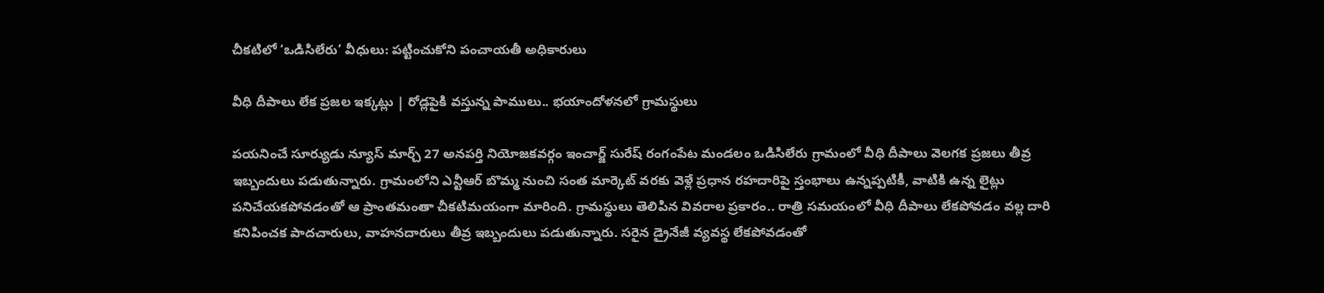చీకటిలో ‘ఒడిసిలేరు’ వీధులు: పట్టించుకోని పంచాయతీ అధికారులు

వీధి దీపాలు లేక ప్రజల ఇక్కట్లు | రోడ్లపైకి వస్తున్న పాములు.. భయాందోళనలో గ్రామస్థులు

పయనించే సూర్యుడు న్యూస్ మార్చ్ 27 అనపర్తి నియోజకవర్గం ఇంచార్జ్ సురేష్ రంగంపేట మండలం ఒడిసిలేరు గ్రామంలో వీధి దీపాలు వెలగక ప్రజలు తీవ్ర ఇబ్బందులు పడుతున్నారు. గ్రామంలోని ఎన్టీఆర్ బొమ్మ నుంచి సంత మార్కెట్ వరకు వెళ్లే ప్రధాన రహదారిపై స్తంభాలు ఉన్నప్పటికీ, వాటికి ఉన్న లైట్లు పనిచేయకపోవడంతో ఆ ప్రాంతమంతా చీకటిమయంగా మారింది. గ్రామస్థులు తెలిపిన వివరాల ప్రకారం.. రాత్రి సమయంలో వీధి దీపాలు లేకపోవడం వల్ల దారి కనిపించక పాదచారులు, వాహనదారులు తీవ్ర ఇబ్బందులు పడుతున్నారు. సరైన డ్రైనేజీ వ్యవస్థ లేకపోవడంతో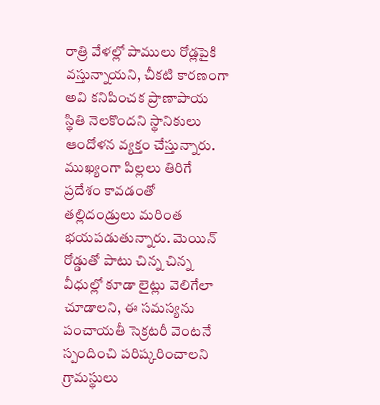రాత్రి వేళల్లో పాములు రోడ్లపైకి వస్తున్నాయని, చీకటి కారణంగా అవి కనిపించక ప్రాణాపాయ స్థితి నెలకొందని స్థానికులు ఆందోళన వ్యక్తం చేస్తున్నారు. ముఖ్యంగా పిల్లలు తిరిగే ప్రదేశం కావడంతో తల్లిదండ్రులు మరింత భయపడుతున్నారు. మెయిన్ రోడ్డుతో పాటు చిన్న చిన్న వీధుల్లో కూడా లైట్లు వెలిగేలా చూడాలని, ఈ సమస్యను పంచాయతీ సెక్రటరీ వెంటనే స్పందించి పరిష్కరించాలని గ్రామస్థులు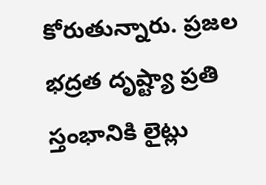కోరుతున్నారు. ప్రజల భద్రత దృష్ట్యా ప్రతి స్తంభానికి లైట్లు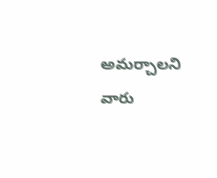అమర్చాలని వారు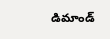డిమాండ్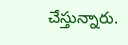చేస్తున్నారు.